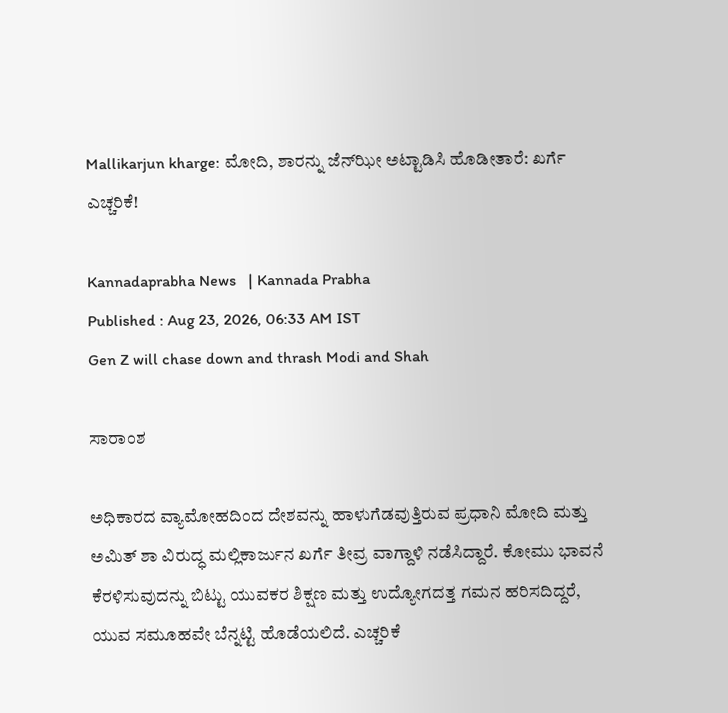Mallikarjun kharge: ಮೋದಿ, ಶಾರನ್ನು ಜೆನ್‌ಝೀ ಅಟ್ಟಾಡಿಸಿ ಹೊಡೀತಾರೆ: ಖರ್ಗೆ ಎಚ್ಚರಿಕೆ!

Kannadaprabha News   | Kannada Prabha
Published : Aug 23, 2026, 06:33 AM IST
Gen Z will chase down and thrash Modi and Shah

ಸಾರಾಂಶ

ಅಧಿಕಾರದ ವ್ಯಾಮೋಹದಿಂದ ದೇಶವನ್ನು ಹಾಳುಗೆಡವುತ್ತಿರುವ ಪ್ರಧಾನಿ ಮೋದಿ ಮತ್ತು ಅಮಿತ್ ಶಾ ವಿರುದ್ಧ ಮಲ್ಲಿಕಾರ್ಜುನ ಖರ್ಗೆ ತೀವ್ರ ವಾಗ್ದಾಳಿ ನಡೆಸಿದ್ದಾರೆ. ಕೋಮು ಭಾವನೆ ಕೆರಳಿಸುವುದನ್ನು ಬಿಟ್ಟು ಯುವಕರ ಶಿಕ್ಷಣ ಮತ್ತು ಉದ್ಯೋಗದತ್ತ ಗಮನ ಹರಿಸದಿದ್ದರೆ, ಯುವ ಸಮೂಹವೇ ಬೆನ್ನಟ್ಟಿ ಹೊಡೆಯಲಿದೆ. ಎಚ್ಚರಿಕೆ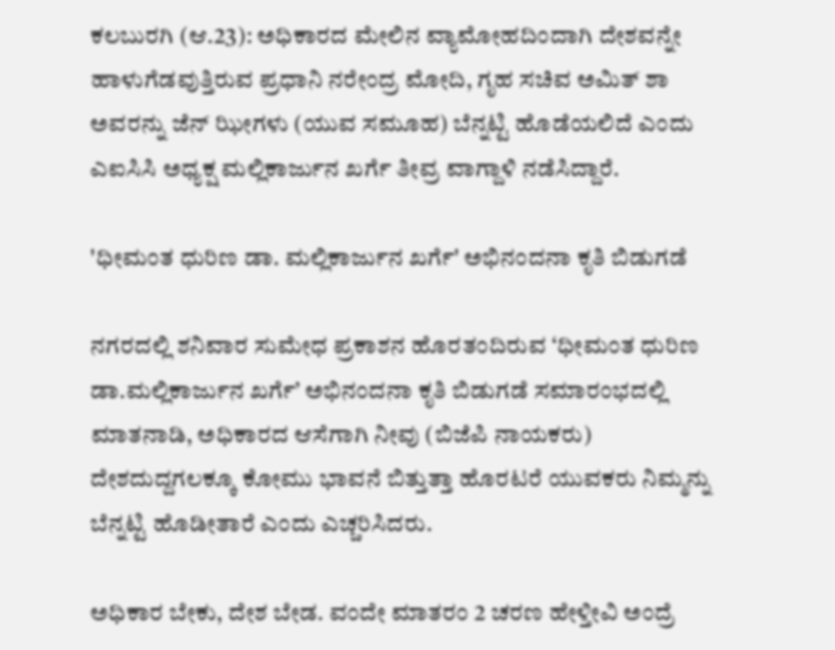ಕಲಬುರಗಿ (ಆ.23): ಅಧಿಕಾರದ ಮೇಲಿನ ವ್ಯಾಮೋಹದಿಂದಾಗಿ ದೇಶವನ್ನೇ ಹಾಳುಗೆಡವುತ್ತಿರುವ ಪ್ರಧಾನಿ ನರೇಂದ್ರ ಮೋದಿ, ಗೃಹ ಸಚಿವ ಅಮಿತ್‌ ಶಾ ಅವರನ್ನು ಜೆನ್‌ ಝೀಗಳು (ಯುವ ಸಮೂಹ) ಬೆನ್ನಟ್ಟಿ ಹೊಡೆಯಲಿದೆ ಎಂದು ಎಐಸಿಸಿ ಅಧ್ಯಕ್ಷ ಮಲ್ಲಿಕಾರ್ಜುನ ಖರ್ಗೆ ತೀವ್ರ ವಾಗ್ದಾಳಿ ನಡೆಸಿದ್ದಾರೆ.

'ಧೀಮಂತ ಧುರಿಣ ಡಾ. ಮಲ್ಲಿಕಾರ್ಜುನ ಖರ್ಗೆ' ಅಭಿನಂದನಾ ಕೃತಿ ಬಿಡುಗಡೆ

ನಗರದಲ್ಲಿ ಶನಿವಾರ ಸುಮೇಧ ಪ್ರಕಾಶನ ಹೊರತಂದಿರುವ ‘ಧೀಮಂತ ಧುರಿಣ ಡಾ.ಮಲ್ಲಿಕಾರ್ಜುನ ಖರ್ಗೆ’ ಅಭಿನಂದನಾ ಕೃತಿ ಬಿಡುಗಡೆ ಸಮಾರಂಭದಲ್ಲಿ ಮಾತನಾಡಿ, ಅಧಿಕಾರದ ಆಸೆಗಾಗಿ ನೀವು (ಬಿಜೆಪಿ ನಾಯಕರು) ದೇಶದುದ್ದಗಲಕ್ಕೂ ಕೋಮು ಭಾವನೆ ಬಿತ್ತುತ್ತಾ ಹೊರಟರೆ ಯುವಕರು ನಿಮ್ಮನ್ನು ಬೆನ್ನಟ್ಟಿ ಹೊಡೀತಾರೆ ಎಂದು ಎಚ್ಚರಿಸಿದರು.

ಅಧಿಕಾರ ಬೇಕು, ದೇಶ ಬೇಡ. ವಂದೇ ಮಾತರಂ 2 ಚರಣ ಹೇಳ್ತೀವಿ ಅಂದ್ರೆ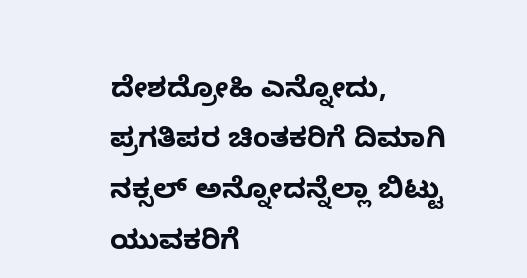ದೇಶದ್ರೋಹಿ ಎನ್ನೋದು, ಪ್ರಗತಿಪರ ಚಿಂತಕರಿಗೆ ದಿಮಾಗಿ ನಕ್ಸಲ್ ಅನ್ನೋದನ್ನೆಲ್ಲಾ ಬಿಟ್ಟು ಯುವಕರಿಗೆ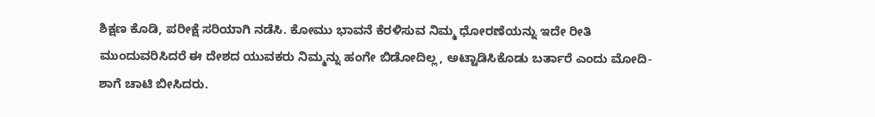ಶಿಕ್ಷಣ ಕೊಡಿ, ಪರೀಕ್ಷೆ ಸರಿಯಾಗಿ ನಡೆಸಿ. ಕೋಮು ಭಾವನೆ ಕೆರಳಿಸುವ ನಿಮ್ಮ ಧೋರಣೆಯನ್ನು ಇದೇ ರೀತಿ ಮುಂದುವರಿಸಿದರೆ ಈ ದೇಶದ ಯುವಕರು ನಿಮ್ಮನ್ನು ಹಂಗೇ ಬಿಡೋದಿಲ್ಲ, ಅಟ್ಟಾಡಿಸಿಕೊಡು ಬರ್ತಾರೆ ಎಂದು ಮೋದಿ- ಶಾಗೆ ಚಾಟಿ ಬೀಸಿದರು.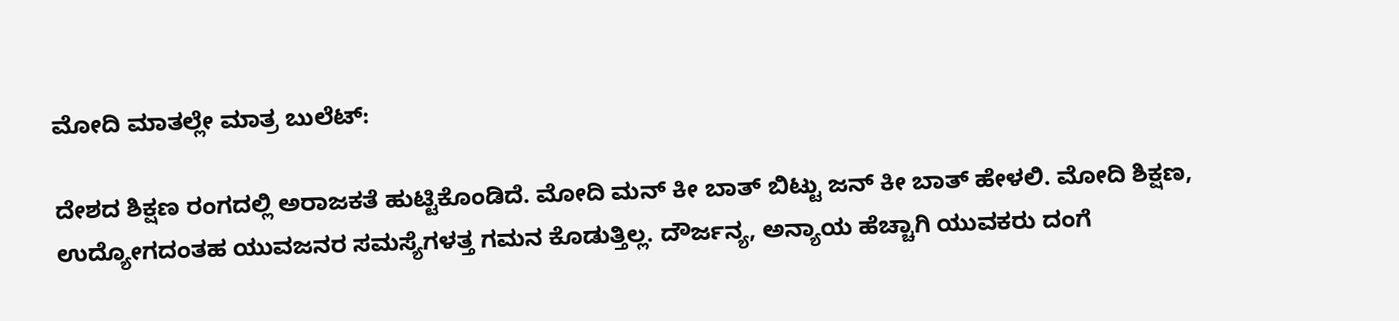ಮೋದಿ ಮಾತಲ್ಲೇ ಮಾತ್ರ ಬುಲೆಟ್‌:

ದೇಶದ ಶಿಕ್ಷಣ ರಂಗದಲ್ಲಿ ಅರಾಜಕತೆ ಹುಟ್ಟಿಕೊಂಡಿದೆ. ಮೋದಿ ಮನ್‌ ಕೀ ಬಾತ್‌ ಬಿಟ್ಟು ಜನ್‌ ಕೀ ಬಾತ್‌ ಹೇಳಲಿ. ಮೋದಿ ಶಿಕ್ಷಣ, ಉದ್ಯೋಗದಂತಹ ಯುವಜನರ ಸಮಸ್ಯೆಗಳತ್ತ ಗಮನ ಕೊಡುತ್ತಿಲ್ಲ. ದೌರ್ಜನ್ಯ, ಅನ್ಯಾಯ ಹೆಚ್ಚಾಗಿ ಯುವಕರು ದಂಗೆ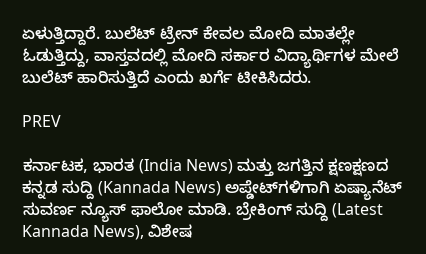ಏಳುತ್ತಿದ್ದಾರೆ. ಬುಲೆಟ್‌ ಟ್ರೇನ್ ಕೇವಲ ಮೋದಿ ಮಾತಲ್ಲೇ ಓಡುತ್ತಿದ್ದು, ವಾಸ್ತವದಲ್ಲಿ ಮೋದಿ ಸರ್ಕಾರ ವಿದ್ಯಾರ್ಥಿಗಳ ಮೇಲೆ ಬುಲೆಟ್‌ ಹಾರಿಸುತ್ತಿದೆ ಎಂದು ಖರ್ಗೆ ಟೀಕಿಸಿದರು.

PREV

ಕರ್ನಾಟಕ, ಭಾರತ (India News) ಮತ್ತು ಜಗತ್ತಿನ ಕ್ಷಣಕ್ಷಣದ ಕನ್ನಡ ಸುದ್ದಿ (Kannada News) ಅಪ್ಡೇಟ್‌ಗಳಿಗಾಗಿ ಏಷ್ಯಾನೆಟ್ ಸುವರ್ಣ ನ್ಯೂಸ್‌ ಫಾಲೋ ಮಾಡಿ. ಬ್ರೇಕಿಂಗ್ ಸುದ್ದಿ (Latest Kannada News), ವಿಶೇಷ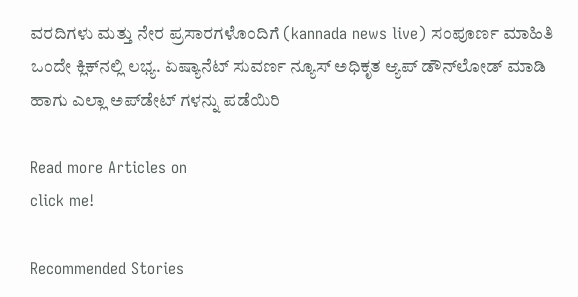ವರದಿಗಳು ಮತ್ತು ನೇರ ಪ್ರಸಾರಗಳೊಂದಿಗೆ (kannada news live) ಸಂಪೂರ್ಣ ಮಾಹಿತಿ ಒಂದೇ ಕ್ಲಿಕ್‌ನಲ್ಲಿ ಲಭ್ಯ. ಏಷ್ಯಾನೆಟ್ ಸುವರ್ಣ ನ್ಯೂಸ್ ಅಧಿಕೃತ ಆ್ಯಪ್ ಡೌನ್‌ಲೋಡ್ ಮಾಡಿ ಹಾಗು ಎಲ್ಲಾ ಅಪ್‌ಡೇಟ್ ಗಳನ್ನು ಪಡೆಯಿರಿ

Read more Articles on
click me!

Recommended Stories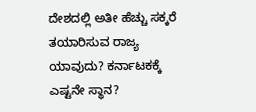ದೇಶದಲ್ಲಿ ಅತೀ ಹೆಚ್ಚು ಸಕ್ಕರೆ ತಯಾರಿಸುವ ರಾಜ್ಯ ಯಾವುದು? ಕರ್ನಾಟಕಕ್ಕೆ ಎಷ್ಟನೇ ಸ್ಥಾನ?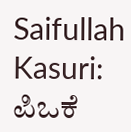Saifullah Kasuri: ಪಿಒಕೆ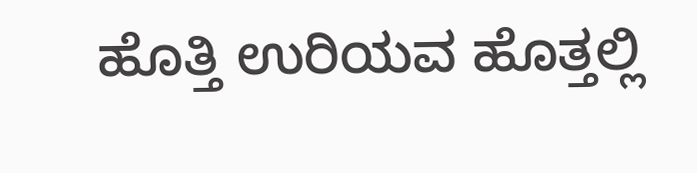ಹೊತ್ತಿ ಉರಿಯವ ಹೊತ್ತಲ್ಲಿ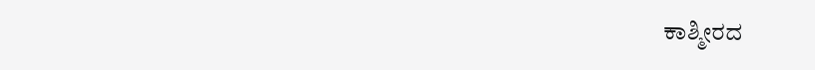ಕಾಶ್ಮೀರದ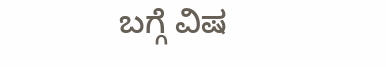ಬಗ್ಗೆ ವಿಷ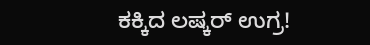ಕಕ್ಕಿದ ಲಷ್ಕರ್ ಉಗ್ರ!